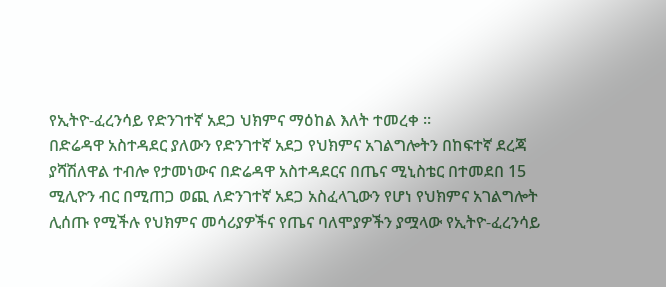የኢትዮ-ፈረንሳይ የድንገተኛ አደጋ ህክምና ማዕከል እለት ተመረቀ ።
በድሬዳዋ አስተዳደር ያለውን የድንገተኛ አደጋ የህክምና አገልግሎትን በከፍተኛ ደረጃ ያሻሽለዋል ተብሎ የታመነውና በድሬዳዋ አስተዳደርና በጤና ሚኒስቴር በተመደበ 15 ሚሊዮን ብር በሚጠጋ ወጪ ለድንገተኛ አደጋ አስፈላጊውን የሆነ የህክምና አገልግሎት ሊሰጡ የሚችሉ የህክምና መሳሪያዎችና የጤና ባለሞያዎችን ያሟላው የኢትዮ-ፈረንሳይ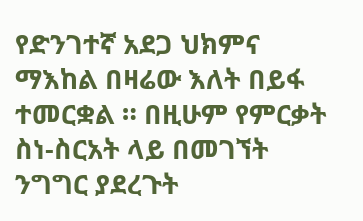የድንገተኛ አደጋ ህክምና ማእከል በዛሬው እለት በይፋ ተመርቋል ። በዚሁም የምርቃት ስነ-ስርአት ላይ በመገኘት ንግግር ያደረጉት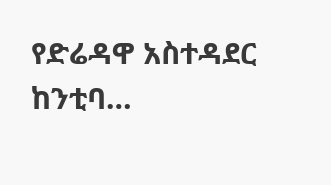የድሬዳዋ አስተዳደር ከንቲባ…